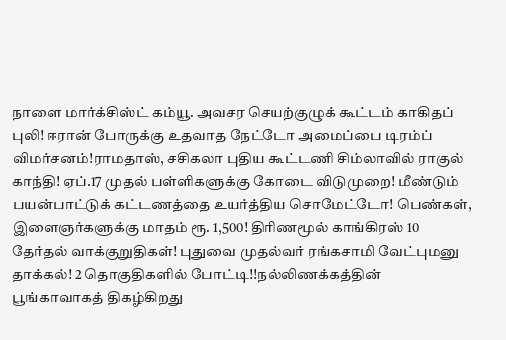நாளை மார்க்சிஸ்ட் கம்யூ. அவசர செயற்குழுக் கூட்டம் காகிதப் புலி! ஈரான் போருக்கு உதவாத நேட்டோ அமைப்பை டிரம்ப் விமர்சனம்!ராமதாஸ், சசிகலா புதிய கூட்டணி சிம்லாவில் ராகுல் காந்தி! ஏப்.17 முதல் பள்ளிகளுக்கு கோடை விடுமுறை! மீண்டும் பயன்பாட்டுக் கட்டணத்தை உயர்த்திய சொமேட்டோ! பெண்கள், இளைஞர்களுக்கு மாதம் ரூ. 1,500! திரிணமூல் காங்கிரஸ் 10 தேர்தல் வாக்குறுதிகள்! புதுவை முதல்வர் ரங்கசாமி வேட்புமனு தாக்கல்! 2 தொகுதிகளில் போட்டி!!நல்லிணக்கத்தின் பூங்காவாகத் திகழ்கிறது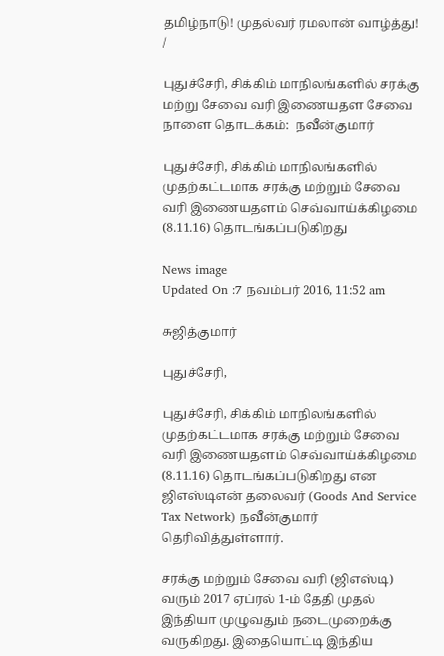தமிழ்நாடு! முதல்வர் ரமலான் வாழ்த்து!
/

புதுச்சேரி, சிக்கிம் மாநிலங்களில் சரக்கு மற்று சேவை வரி இணையதள சேவை நாளை தொடக்கம்:  நவீன்குமார்

புதுச்சேரி, சிக்கிம் மாநிலங்களில் முதற்கட்டமாக சரக்கு மற்றும் சேவை வரி இணையதளம் செவ்வாய்க்கிழமை (8.11.16) தொடங்கப்படுகிறது

News image
Updated On :7 நவம்பர் 2016, 11:52 am

சுஜித்குமார்

புதுச்சேரி,

புதுச்சேரி, சிக்கிம் மாநிலங்களில் முதற்கட்டமாக சரக்கு மற்றும் சேவை வரி இணையதளம் செவ்வாய்க்கிழமை (8.11.16) தொடங்கப்படுகிறது என ஜிஎஸ்டிஎன் தலைவர் (Goods And Service Tax Network) நவீன்குமார் தெரிவித்துள்ளார்.

சரக்கு மற்றும் சேவை வரி (ஜிஎஸ்டி) வரும் 2017 ஏப்ரல் 1-ம் தேதி முதல் இந்தியா முழுவதும் நடைமுறைக்கு வருகிறது. இதையொட்டி இந்திய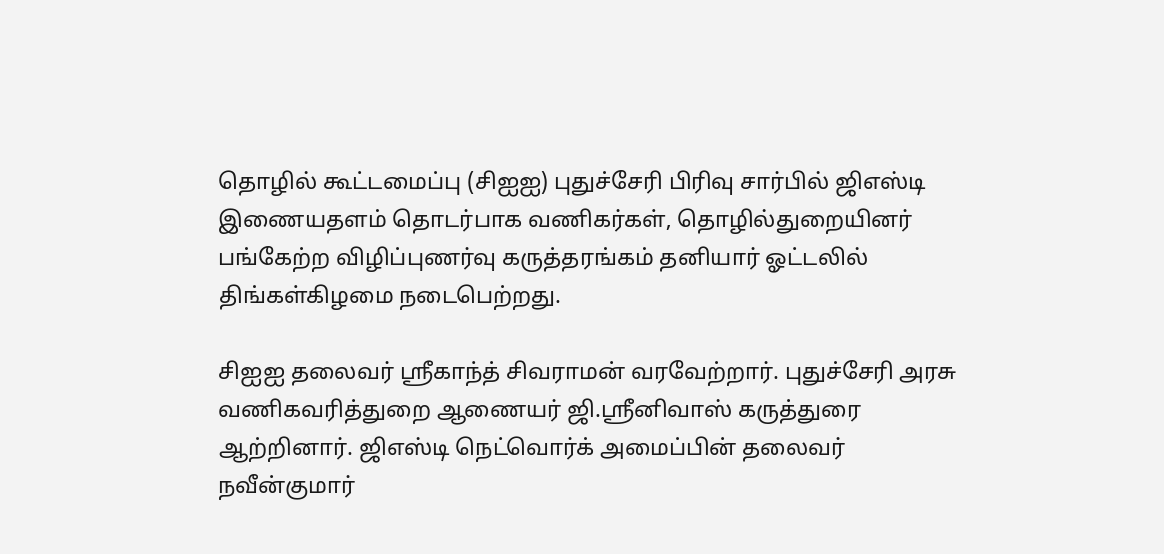தொழில் கூட்டமைப்பு (சிஐஐ) புதுச்சேரி பிரிவு சார்பில் ஜிஎஸ்டி இணையதளம் தொடர்பாக வணிகர்கள், தொழில்துறையினர் பங்கேற்ற விழிப்புணர்வு கருத்தரங்கம் தனியார் ஓட்டலில் திங்கள்கிழமை நடைபெற்றது.

சிஐஐ தலைவர் ஸ்ரீகாந்த் சிவராமன் வரவேற்றார். புதுச்சேரி அரசு வணிகவரித்துறை ஆணையர் ஜி.ஸ்ரீனிவாஸ் கருத்துரை ஆற்றினார். ஜிஎஸ்டி நெட்வொர்க் அமைப்பின் தலைவர் நவீன்குமார்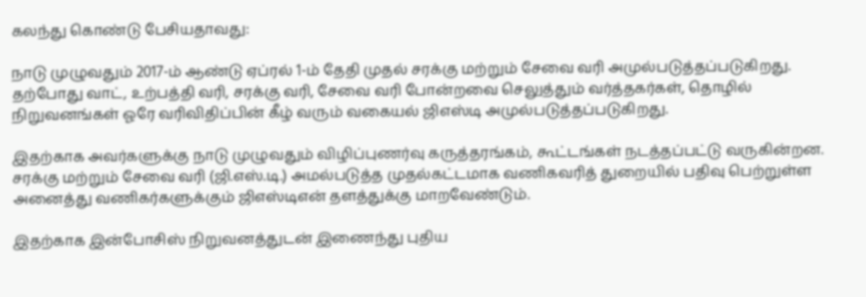கலந்து கொண்டு பேசியதாவது:

நாடு முழுவதும் 2017-ம் ஆண்டு ஏப்ரல் 1-ம் தேதி முதல் சரக்கு மற்றும் சேவை வரி அமுல்படுத்தப்படுகிறது. தற்போது வாட், உற்பத்தி வரி, சரக்கு வரி, சேவை வரி போன்றவை செலுத்தும் வர்த்தகர்கள், தொழில் நிறுவனங்கள் ஓரே வரிவிதிப்பின் கீழ் வரும் வகையல் ஜிஎஸ்டி அமுல்படுத்தப்படுகிறது.

இதற்காக அவர்களுக்கு நாடு முழுவதும் விழிப்புணர்வு கருத்தரங்கம், கூட்டங்கள் நடத்தப்பட்டு வருகின்றன. சரக்கு மற்றும் சேவை வரி (ஜி.எஸ்.டி.) அமல்படுத்த முதல்கட்டமாக வணிகவரித் துறையில் பதிவு பெற்றுள்ள அனைத்து வணிகர்களுக்கும் ஜிஎஸ்டிஎன் தளத்துக்கு மாறவேண்டும்.

இதற்காக இன்போசிஸ் நிறுவனத்துடன் இணைந்து புதிய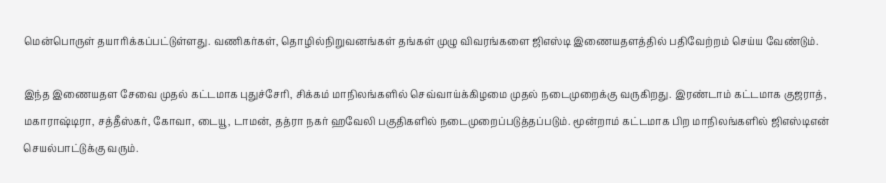மென்பொருள் தயாரிக்கப்பட்டுள்ளது. வணிகர்கள், தொழில்நிறுவனங்கள் தங்கள் முழு விவரங்களை ஜிஎஸ்டி இணையதளத்தில் பதிவேற்றம் செய்ய வேண்டும்.

இந்த இணையதள சேவை முதல் கட்டமாக புதுச்சேரி, சிக்கம் மாநிலங்களில் செவ்வாய்க்கிழமை முதல் நடைமுறைக்கு வருகிறது. இரண்டாம் கட்டமாக குஜராத், மகாராஷ்டிரா, சத்தீஸ்கர், கோவா, டையூ, டாமன், தத்ரா நகர் ஹவேலி பகுதிகளில் நடைமுறைப்படுத்தப்படும். மூன்றாம் கட்டமாக பிற மாநிலங்களில் ஜிஎஸ்டிஎன் செயல்பாட்டுக்கு வரும்.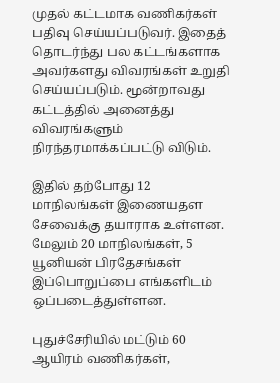முதல் கட்டமாக வணிகர்கள் பதிவு செய்யப்படுவர். இதைத் தொடர்ந்து பல கட்டங்களாக அவர்களது விவரங்கள் உறுதி செய்யப்படும். மூன்றாவது கட்டத்தில் அனைத்து விவரங்களும் நிரந்தரமாக்கப்பட்டு விடும்.

இதில் தற்போது 12 மாநிலங்கள் இணையதள சேவைக்கு தயாராக உள்ளன. மேலும் 20 மாநிலங்கள், 5 யூனியன் பிரதேசங்கள் இப்பொறுப்பை எங்களிடம் ஒப்படைத்துள்ளன.

புதுச்சேரியில் மட்டும் 60 ஆயிரம் வணிகர்கள்,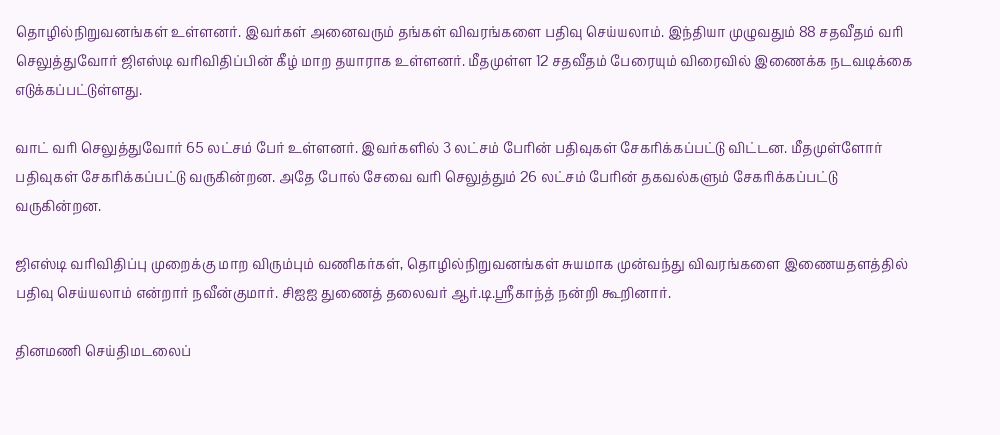தொழில்நிறுவனங்கள் உள்ளனர். இவர்கள் அனைவரும் தங்கள் விவரங்களை பதிவு செய்யலாம். இந்தியா முழுவதும் 88 சதவீதம் வரி செலுத்துவோர் ஜிஎஸ்டி வரிவிதிப்பின் கீழ் மாற தயாராக உள்ளனர். மீதமுள்ள 12 சதவீதம் பேரையும் விரைவில் இணைக்க நடவடிக்கை எடுக்கப்பட்டுள்ளது.

வாட் வரி செலுத்துவோர் 65 லட்சம் பேர் உள்ளனர். இவர்களில் 3 லட்சம் பேரின் பதிவுகள் சேகரிக்கப்பட்டு விட்டன. மீதமுள்ளோர் பதிவுகள் சேகரிக்கப்பட்டு வருகின்றன. அதே போல் சேவை வரி செலுத்தும் 26 லட்சம் பேரின் தகவல்களும் சேகரிக்கப்பட்டு வருகின்றன.

ஜிஎஸ்டி வரிவிதிப்பு முறைக்கு மாற விரும்பும் வணிகர்கள், தொழில்நிறுவனங்கள் சுயமாக முன்வந்து விவரங்களை இணையதளத்தில் பதிவு செய்யலாம் என்றார் நவீன்குமார். சிஐஐ துணைத் தலைவர் ஆர்.டி.ஸ்ரீகாந்த் நன்றி கூறினார்.

தினமணி செய்திமடலைப்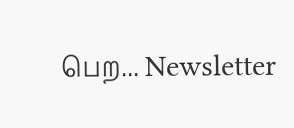பெற... Newsletter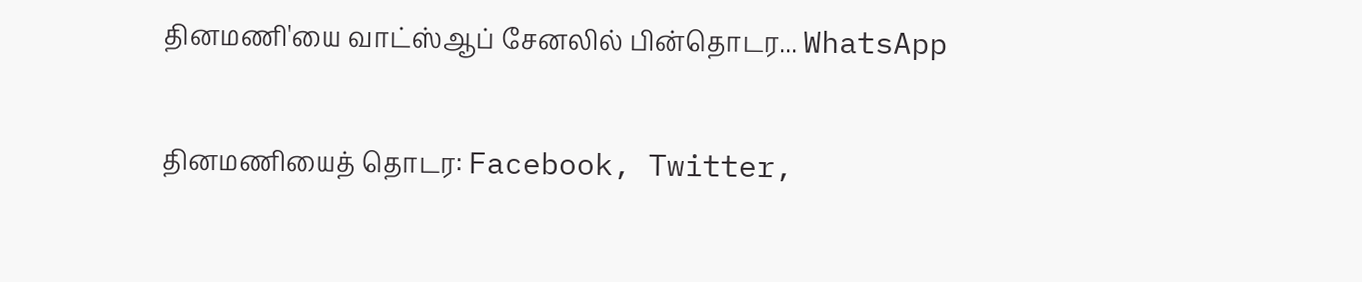தினமணி'யை வாட்ஸ்ஆப் சேனலில் பின்தொடர... WhatsApp

தினமணியைத் தொடர: Facebook, Twitter,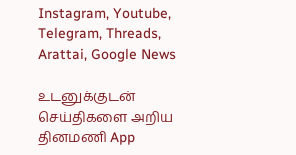Instagram, Youtube, Telegram, Threads, Arattai, Google News

உடனுக்குடன் செய்திகளை அறிய தினமணி App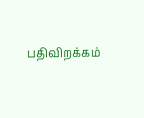பதிவிறக்கம்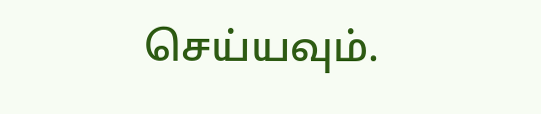செய்யவும்.